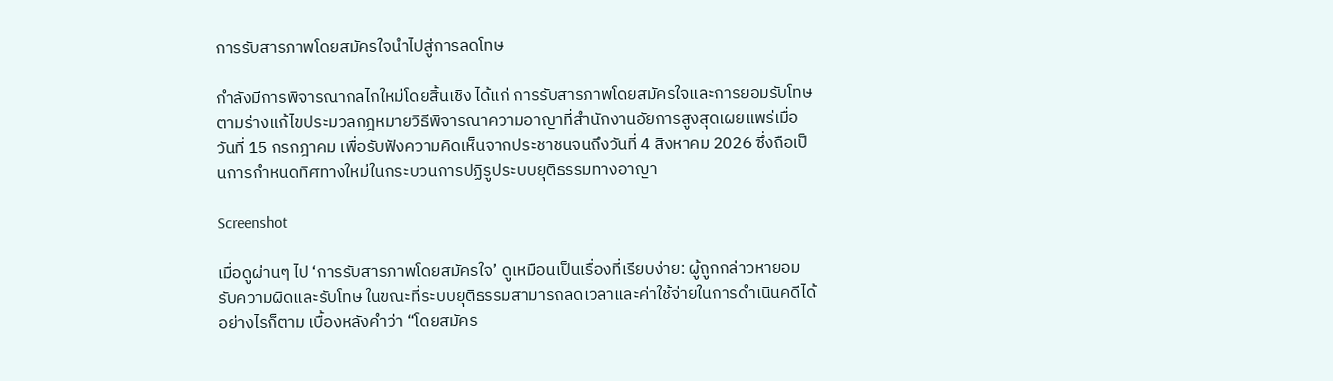การรับสารภาพโดยสมัครใจนำไปสู่การลดโทษ

กำลังมีการพิจารณากลไกใหม่โดยสิ้นเชิง ได้แก่ การรับสารภาพโดยสมัครใจและการยอมรับโทษ ตามร่างแก้ไขประมวลกฎหมายวิธีพิจารณาความอาญาที่สำนักงานอัยการสูงสุดเผยแพร่เมื่อวันที่ 15 กรกฎาคม เพื่อรับฟังความคิดเห็นจากประชาชนจนถึงวันที่ 4 สิงหาคม 2026 ซึ่งถือเป็นการกำหนดทิศทางใหม่ในกระบวนการปฏิรูประบบยุติธรรมทางอาญา

Screenshot

เมื่อดูผ่านๆ ไป ‘การรับสารภาพโดยสมัครใจ’ ดูเหมือนเป็นเรื่องที่เรียบง่าย: ผู้ถูกกล่าวหายอมรับความผิดและรับโทษ ในขณะที่ระบบยุติธรรมสามารถลดเวลาและค่าใช้จ่ายในการดำเนินคดีได้ อย่างไรก็ตาม เบื้องหลังคำว่า “โดยสมัคร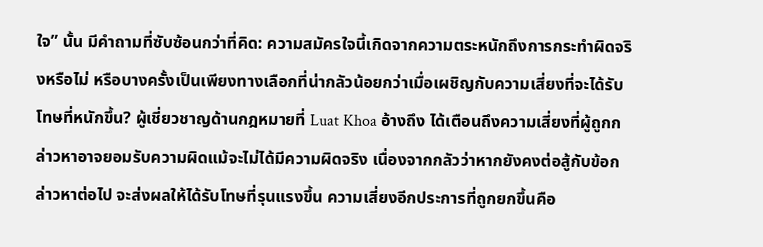ใจ” นั้น มีคำถามที่ซับซ้อนกว่าที่คิด: ความสมัครใจนี้เกิดจากความตระหนักถึงการกระทำผิดจริงหรือไม่ หรือบางครั้งเป็นเพียงทางเลือกที่น่ากลัวน้อยกว่าเมื่อเผชิญกับความเสี่ยงที่จะได้รับโทษที่หนักขึ้น? ผู้เชี่ยวชาญด้านกฎหมายที่ Luat Khoa อ้างถึง ได้เตือนถึงความเสี่ยงที่ผู้ถูกกล่าวหาอาจยอมรับความผิดแม้จะไม่ได้มีความผิดจริง เนื่องจากกลัวว่าหากยังคงต่อสู้กับข้อกล่าวหาต่อไป จะส่งผลให้ได้รับโทษที่รุนแรงขึ้น ความเสี่ยงอีกประการที่ถูกยกขึ้นคือ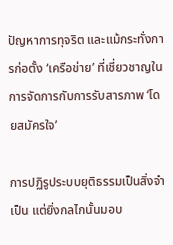ปัญหาการทุจริต และแม้กระทั่งการก่อตั้ง ‘เครือข่าย’ ที่เชี่ยวชาญในการจัดการกับการรับสารภาพ ‘โดยสมัครใจ’

การปฏิรูประบบยุติธรรมเป็นสิ่งจำเป็น แต่ยิ่งกลไกนั้นมอบ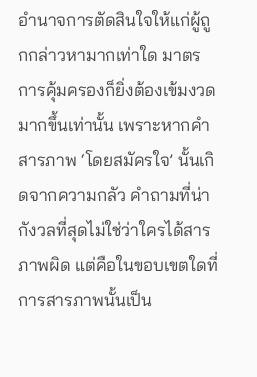อำนาจการตัดสินใจให้แก่ผู้ถูกกล่าวหามากเท่าใด มาตรการคุ้มครองก็ยิ่งต้องเข้มงวดมากขึ้นเท่านั้น เพราะหากคำสารภาพ ‘โดยสมัครใจ’ นั้นเกิดจากความกลัว คำถามที่น่ากังวลที่สุดไม่ใช่ว่าใครได้สารภาพผิด แต่คือในขอบเขตใดที่การสารภาพนั้นเป็น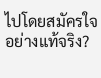ไปโดยสมัครใจอย่างแท้จริง?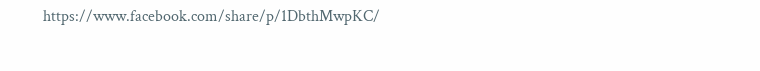https://www.facebook.com/share/p/1DbthMwpKC/